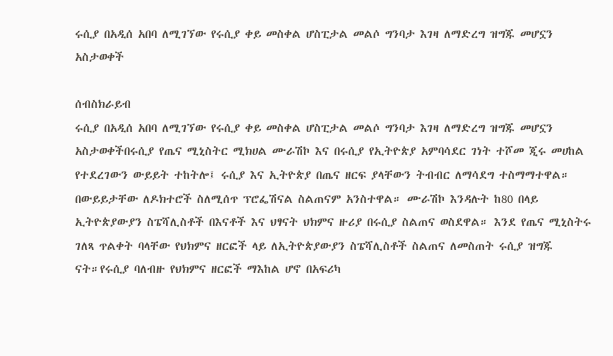ሩሲያ በአዲሰ አበባ ለሚገኘው የሩሲያ ቀይ መስቀል ሆስፒታል መልሶ ግንባታ እገዛ ለማድረግ ዝግጁ መሆኗን አስታወቀች

ሰብስክራይብ
ሩሲያ በአዲሰ አበባ ለሚገኘው የሩሲያ ቀይ መስቀል ሆስፒታል መልሶ ግንባታ እገዛ ለማድረግ ዝግጁ መሆኗን አስታወቀችበሩሲያ የጤና ሚኒስትር ሚክሀል ሙራሽኮ እና በሩሲያ የኢትዮጵያ አምባሳደር ገነት ተሾመ ጂሩ መሀከል የተደረገውን ውይይት ተከትሎ፤ ሩሲያ እና ኢትዮጵያ በጤና ዘርፍ ያላቸውን ትብብር ለማሳደግ ተስማማተዋል። በውይይታቸው ለዶክተሮች ስለሚሰጥ ፕሮፌሽናል ስልጠናም አንስተዋል። ሙራሽኮ እንዳሉት ከ80 በላይ ኢትዮጵያውያን ስፔሻሊስቶች በእናቶች እና ህፃናት ህክምና ዙሪያ በሩሲያ ስልጠና ወስደዋል። እንደ የጤና ሚኒስትሩ ገለጻ ጥልቀት ባላቸው የህክምና ዘርፎች ላይ ለኢትዮጵያውያን ስፔሻሊስቶች ስልጠና ለመስጠት ሩሲያ ዝግጁ ናት።የሩሲያ ባለብዙ የህክምና ዘርፎች ማእከል ሆኖ በአፍሪካ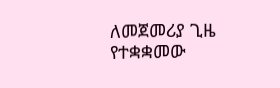ለመጀመሪያ ጊዜ የተቋቋመው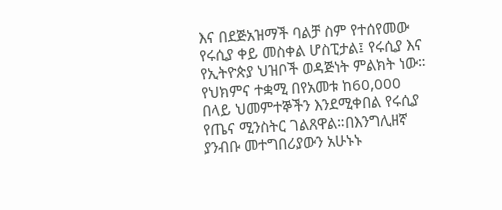እና በደጅአዝማች ባልቻ ስም የተሰየመው የሩሲያ ቀይ መስቀል ሆስፒታል፤ የሩሲያ እና የኢትዮጵያ ህዝቦች ወዳጅነት ምልክት ነው። የህክምና ተቋሚ በየአመቱ ከ60,000 በላይ ህመምተኞችን እንደሚቀበል የሩሲያ የጤና ሚንስትር ገልጸዋል።በእንግሊዘኛ ያንብቡ መተግበሪያውን አሁኑኑ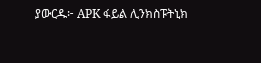ያውርዱ፦ APK ፋይል ሊንክስፑትኒክ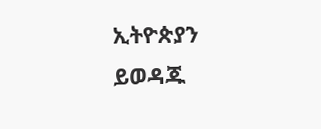ኢትዮጵያን ይወዳጁ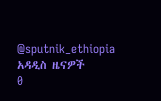@sputnik_ethiopia
አዳዲስ ዜናዎች
0